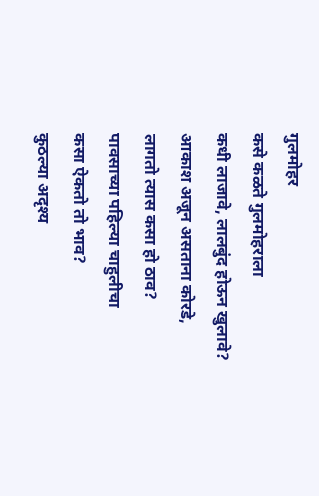गुलमोहर
कसे कळते गुलमोहराला
कधी लाजावे, लालबुंद होऊन खुलावे?
आकाश अजून असताना कोरडे,
लागतो त्यास कसा हो ठाव?
पावसाच्या पहिल्या चाहुलीचा
कसा ऐकतो तो भाव?
कुठल्या अदृश्य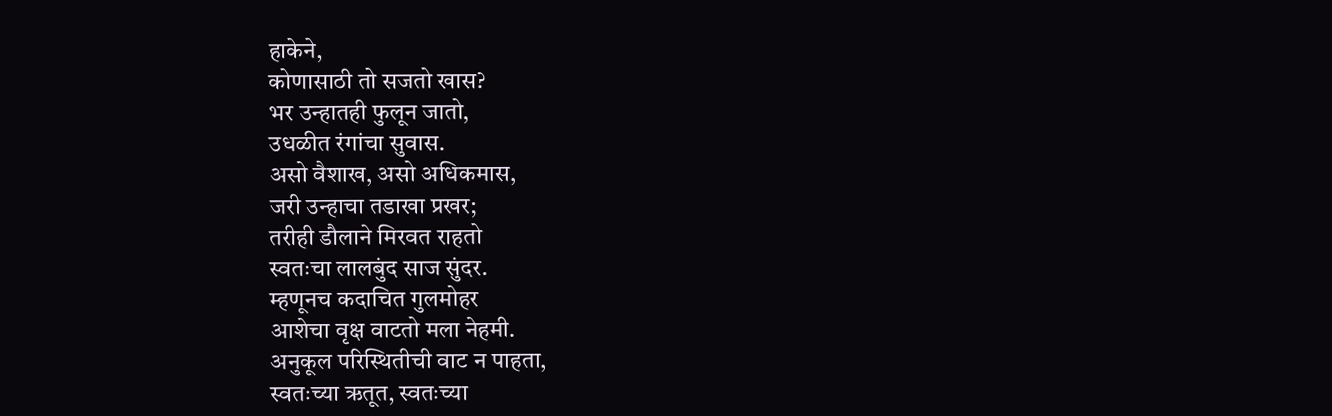हाकेने,
कोणासाठी तो सजतो खास?
भर उन्हातही फुलून जातो,
उधळीत रंगांचा सुवास.
असो वैशाख, असो अधिकमास,
जरी उन्हाचा तडाखा प्रखर;
तरीही डौलाने मिरवत राहतो
स्वतःचा लालबुंद साज सुंदर.
म्हणूनच कदाचित गुलमोहर
आशेचा वृक्ष वाटतो मला नेहमी.
अनुकूल परिस्थितीची वाट न पाहता,
स्वतःच्या ऋतूत, स्वतःच्या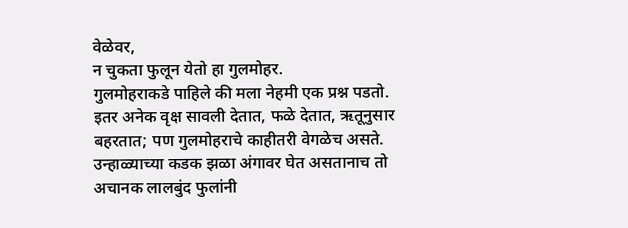वेळेवर,
न चुकता फुलून येतो हा गुलमोहर.
गुलमोहराकडे पाहिले की मला नेहमी एक प्रश्न पडतो. इतर अनेक वृक्ष सावली देतात, फळे देतात, ऋतूनुसार बहरतात; पण गुलमोहराचे काहीतरी वेगळेच असते. उन्हाळ्याच्या कडक झळा अंगावर घेत असतानाच तो अचानक लालबुंद फुलांनी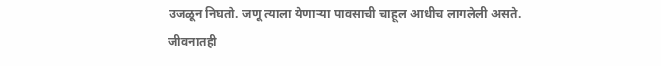उजळून निघतो. जणू त्याला येणाऱ्या पावसाची चाहूल आधीच लागलेली असते.
जीवनातही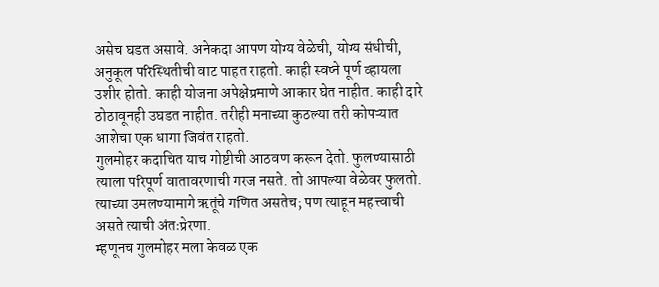असेच घडत असावे. अनेकदा आपण योग्य वेळेची, योग्य संधीची, अनुकूल परिस्थितीची वाट पाहत राहतो. काही स्वप्ने पूर्ण व्हायला उशीर होतो. काही योजना अपेक्षेप्रमाणे आकार घेत नाहीत. काही दारे ठोठावूनही उघडत नाहीत. तरीही मनाच्या कुठल्या तरी कोपऱ्यात आशेचा एक धागा जिवंत राहतो.
गुलमोहर कदाचित याच गोष्टीची आठवण करून देतो. फुलण्यासाठी त्याला परिपूर्ण वातावरणाची गरज नसते. तो आपल्या वेळेवर फुलतो. त्याच्या उमलण्यामागे ऋतूंचे गणित असतेच; पण त्याहून महत्त्वाची असते त्याची अंतःप्रेरणा.
म्हणूनच गुलमोहर मला केवळ एक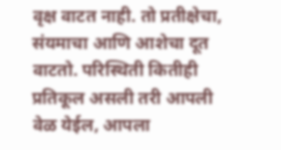वृक्ष वाटत नाही. तो प्रतीक्षेचा, संयमाचा आणि आशेचा दूत वाटतो. परिस्थिती कितीही प्रतिकूल असली तरी आपली वेळ येईल, आपला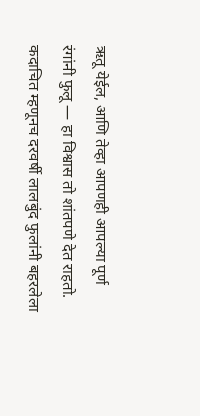ऋतू येईल, आणि तेव्हा आपणही आपल्या पूर्ण रंगांनी फुलू — हा विश्वास तो शांतपणे देत राहतो.
कदाचित म्हणूनच दरवर्षी लालबुंद फुलांनी बहरलेला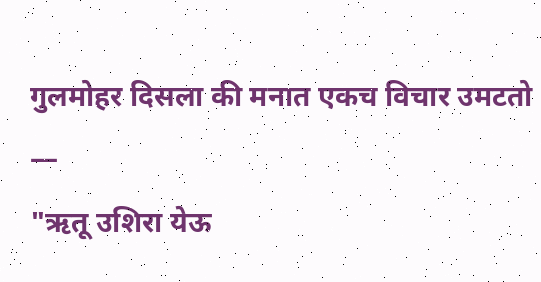गुलमोहर दिसला की मनात एकच विचार उमटतो —
"ऋतू उशिरा येऊ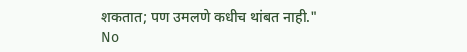शकतात; पण उमलणे कधीच थांबत नाही."
No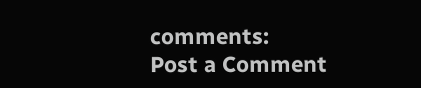comments:
Post a Comment